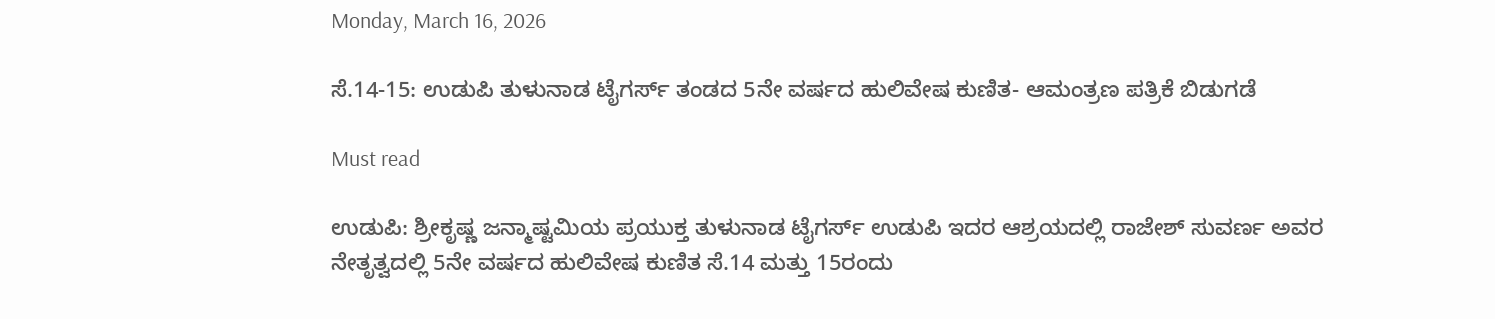Monday, March 16, 2026

ಸೆ.14-15: ಉಡುಪಿ ತುಳುನಾಡ ಟೈಗರ್ಸ್ ತಂಡದ 5ನೇ ವರ್ಷದ ಹುಲಿವೇಷ ಕುಣಿತ- ಆಮಂತ್ರಣ ಪತ್ರಿಕೆ ಬಿಡುಗಡೆ

Must read

ಉಡುಪಿ: ಶ್ರೀಕೃಷ್ಣ ಜನ್ಮಾಷ್ಟಮಿಯ ಪ್ರಯುಕ್ತ ತುಳುನಾಡ ಟೈಗರ್ಸ್ ಉಡುಪಿ ಇದರ ಆಶ್ರಯದಲ್ಲಿ ರಾಜೇಶ್ ಸುವರ್ಣ ಅವರ ನೇತೃತ್ವದಲ್ಲಿ 5ನೇ ವರ್ಷದ ಹುಲಿವೇಷ ಕುಣಿತ ಸೆ.14 ಮತ್ತು 15ರಂದು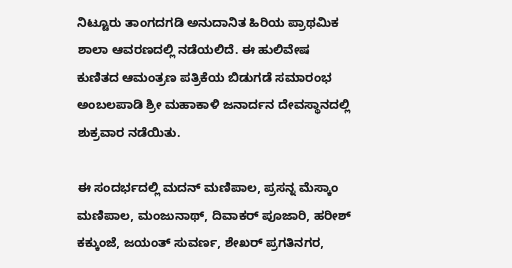ನಿಟ್ಟೂರು ತಾಂಗದಗಡಿ ಅನುದಾನಿತ ಹಿರಿಯ ಪ್ರಾಥಮಿಕ ಶಾಲಾ ಆವರಣದಲ್ಲಿ ನಡೆಯಲಿದೆ. ಈ ಹುಲಿವೇಷ ಕುಣಿತದ ಆಮಂತ್ರಣ ಪತ್ರಿಕೆಯ ಬಿಡುಗಡೆ ಸಮಾರಂಭ ಅಂಬಲಪಾಡಿ ಶ್ರೀ ಮಹಾಕಾಳಿ ಜನಾರ್ದನ ದೇವಸ್ಥಾನದಲ್ಲಿ ಶುಕ್ರವಾರ ನಡೆಯಿತು.

ಈ ಸಂದರ್ಭದಲ್ಲಿ ಮದನ್ ಮಣಿಪಾಲ, ಪ್ರಸನ್ನ ಮೆಸ್ಕಾಂ ಮಣಿಪಾಲ, ಮಂಜುನಾಥ್, ದಿವಾಕರ್ ಪೂಜಾರಿ, ಹರೀಶ್ ಕಕ್ಕುಂಜೆ, ಜಯಂತ್ ಸುವರ್ಣ, ಶೇಖರ್ ಪ್ರಗತಿನಗರ,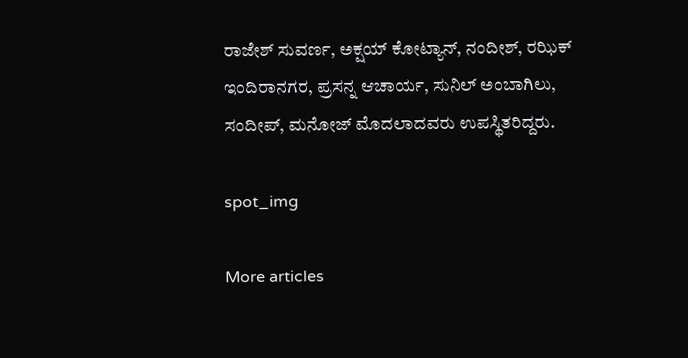ರಾಜೇಶ್ ಸುವರ್ಣ, ಅಕ್ಷಯ್ ಕೋಟ್ಯಾನ್, ನಂದೀಶ್, ರಝಿಕ್ ಇಂದಿರಾನಗರ, ಪ್ರಸನ್ನ ಆಚಾರ್ಯ, ಸುನಿಲ್ ಅಂಬಾಗಿಲು, ಸಂದೀಪ್, ಮನೋಜ್ ಮೊದಲಾದವರು ಉಪಸ್ಥಿತರಿದ್ದರು.

spot_img

More articles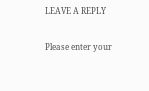LEAVE A REPLY

Please enter your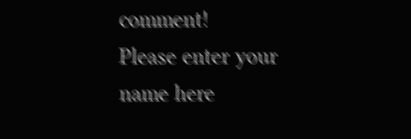comment!
Please enter your name here